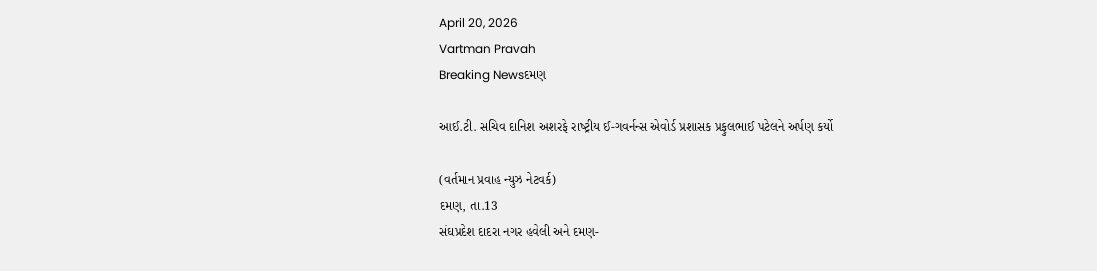April 20, 2026
Vartman Pravah
Breaking Newsદમણ

આઈ.ટી. સચિવ દાનિશ અશરફે રાષ્‍ટ્રીય ઈ-ગવર્નન્‍સ એવોર્ડ પ્રશાસક પ્રફુલભાઈ પટેલને અર્પણ કર્યો

(વર્તમાન પ્રવાહ ન્‍યુઝ નેટવર્ક)
દમણ, તા.13
સંઘપ્રદેશ દાદરા નગર હવેલી અને દમણ-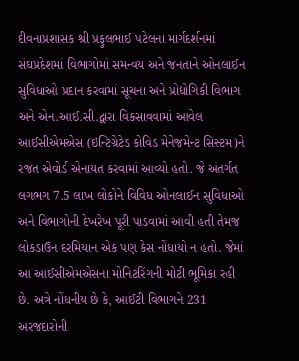દીવનાપ્રશાસક શ્રી પ્રફુલભાઈ પટેલના માર્ગદર્શનમાં સંઘપ્રદેશમાં વિભાગોમાં સમન્‍વય અને જનતાને ઓનલાઈન સુવિધાઓ પ્રદાન કરવામાં સૂચના અને પ્રોદ્યોગિકી વિભાગ અને એન.આઈ.સી.દ્વારા વિકસાવવામાં આવેલ આઈસીએમએસ (ઇન્‍ટિગ્રેટેડ કોવિડ મેનેજમેન્‍ટ સિસ્‍ટમ)ને રજત એવોર્ડ એનાયત કરવામાં આવ્‍યો હતો. જે અંતર્ગત લગભગ 7.5 લાખ લોકોને વિવિધ ઓનલાઈન સુવિધાઓ અને વિભાગોની દેખરેખ પૂરી પાડવામાં આવી હતી તેમજ લોકડાઉન દરમિયાન એક પણ કેસ નોંધાયો ન હતો. જેમાં આ આઈસીએમએસના મોનિટરિંગની મોટી ભૂમિકા રહી છે. અત્રે નોંધનીય છે કે, આઈટી વિભાગને 231 અરજદારોની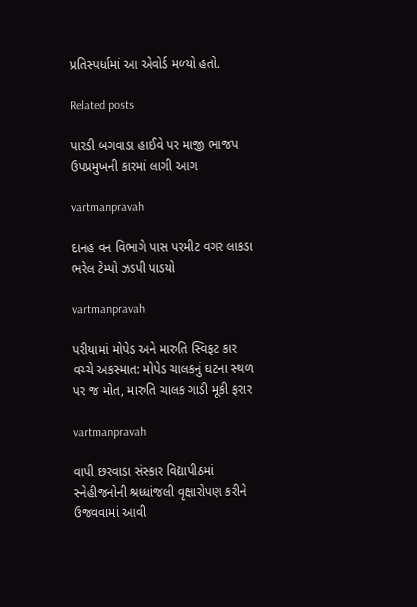પ્રતિસ્‍પર્ધામાં આ એવોર્ડ મળ્‍યો હતો.

Related posts

પારડી બગવાડા હાઈવે પર માજી ભાજપ ઉપપ્રમુખની કારમાં લાગી આગ

vartmanpravah

દાનહ વન વિભાગે પાસ પરમીટ વગર લાકડા ભરેલ ટેમ્‍પો ઝડપી પાડયો

vartmanpravah

પરીયામાં મોપેડ અને મારુતિ સ્‍વિફટ કાર વચ્‍ચે અકસ્‍માત: મોપેડ ચાલકનું ઘટના સ્‍થળ પર જ મોત, મારુતિ ચાલક ગાડી મૂકી ફરાર

vartmanpravah

વાપી છરવાડા સંસ્‍કાર વિદ્યાપીઠમાં સ્‍નેહીજનોની શ્રધ્‍ધાંજલી વૃક્ષારોપણ કરીને ઉજવવામાં આવી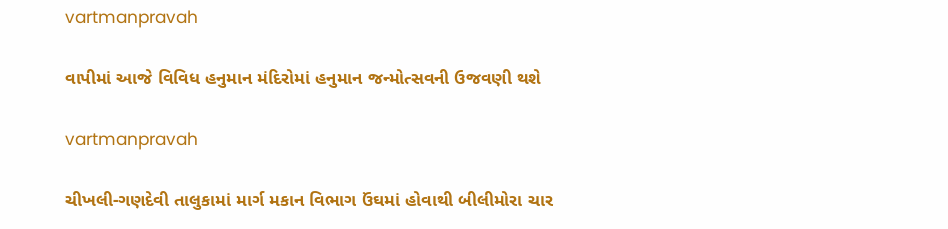vartmanpravah

વાપીમાં આજે વિવિધ હનુમાન મંદિરોમાં હનુમાન જન્‍મોત્‍સવની ઉજવણી થશે

vartmanpravah

ચીખલી-ગણદેવી તાલુકામાં માર્ગ મકાન વિભાગ ઉંઘમાં હોવાથી બીલીમોરા ચાર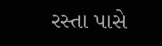રસ્‍તા પાસે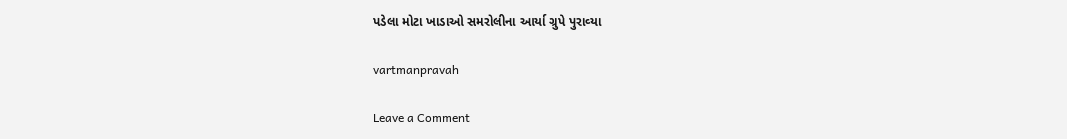પડેલા મોટા ખાડાઓ સમરોલીના આર્યા ગ્રુપે પુરાવ્‍યા

vartmanpravah

Leave a Comment